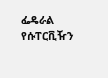ፌዴራል የሱፐርቪዥን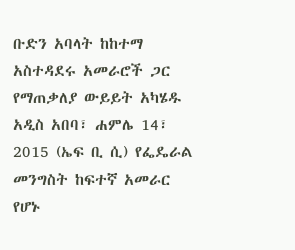ቡድን አባላት ከከተማ አስተዳደሩ አመራሮች ጋር የማጠቃለያ ውይይት አካሄዱ
አዲስ አበባ፣ ሐምሌ 14፣ 2015 (ኤፍ ቢ ሲ) የፌዴራል መንግስት ከፍተኛ አመራር የሆኑ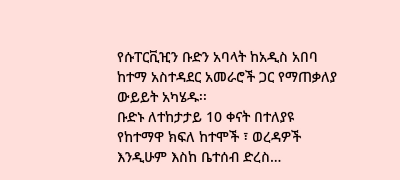የሱፐርቪዢን ቡድን አባላት ከአዲስ አበባ ከተማ አስተዳደር አመራሮች ጋር የማጠቃለያ ውይይት አካሄዱ፡፡
ቡድኑ ለተከታታይ 10 ቀናት በተለያዩ የከተማዋ ክፍለ ከተሞች ፣ ወረዳዎች እንዲሁም እስከ ቤተሰብ ድረስ…